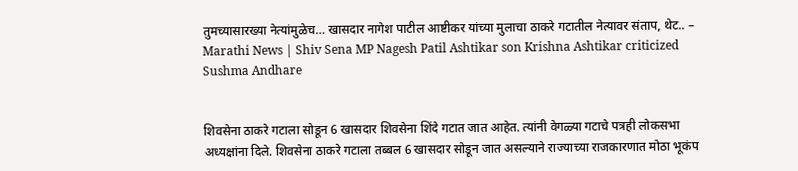तुमच्यासारख्या नेत्यांमुळेच… खासदार नागेश पाटील आष्टीकर यांच्या मुलाचा ठाकरे गटातील नेत्यावर संताप, थेट.. – Marathi News | Shiv Sena MP Nagesh Patil Ashtikar son Krishna Ashtikar criticized Sushma Andhare


शिवसेना ठाकरे गटाला सोडून 6 खासदार शिवसेना शिंदे गटात जात आहेत. त्यांनी वेगळ्या गटाचे पत्रही लोकसभा अध्यक्षांना दिले. शिवसेना ठाकरे गटाला तब्बल 6 खासदार सोडून जात असल्याने राज्याच्या राजकारणात मोठा भूकंप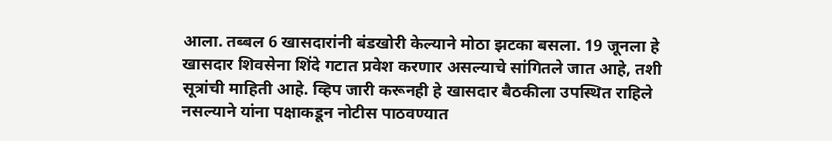आला. तब्बल 6 खासदारांनी बंडखोरी केल्याने मोठा झटका बसला. 19 जूनला हे खासदार शिवसेना शिंदे गटात प्रवेश करणार असल्याचे सांगितले जात आहे, तशी सूत्रांची माहिती आहे. व्हिप जारी करूनही हे खासदार बैठकीला उपस्थित राहिले नसल्याने यांना पक्षाकडून नोटीस पाठवण्यात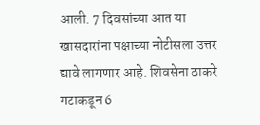आली. 7 दिवसांच्या आत या खासदारांना पक्षाच्या नोटीसला उत्तर द्यावे लागणार आहे. शिवसेना ठाकरे गटाकडून 6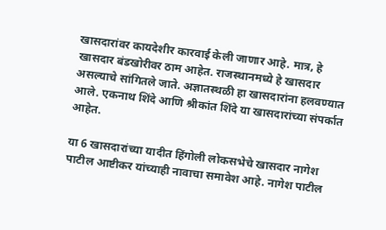खासदारांवर कायदेशीर कारवाई केली जाणार आहे. मात्र, हे खासदार बंडखोरीवर ठाम आहेत. राजस्थानमध्ये हे खासदार असल्याचे सांगितले जाते. अज्ञातस्थळी हा खासदारांना हलवण्यात आले. एकनाथ शिंदे आणि श्रीकांत शिंदे या खासदारांच्या संपर्कात आहेत.

या 6 खासदारांच्या यादीत हिंगोली लोकसभेचे खासदार नागेश पाटील आष्टीकर यांच्याही नावाचा समावेश आहे. नागेश पाटील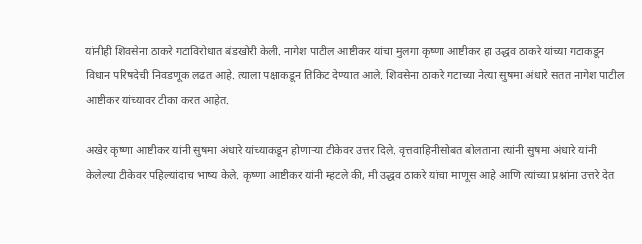यांनीही शिवसेना ठाकरे गटाविरोधात बंडखोरी केली. नागेश पाटील आष्टीकर यांचा मुलगा कृष्णा आष्टीकर हा उद्धव ठाकरे यांच्या गटाकडून विधान परिषदेची निवडणूक लढत आहे. त्याला पक्षाकडून तिकिट देण्यात आले. शिवसेना ठाकरे गटाच्या नेत्या सुषमा अंधारे सतत नागेश पाटील आष्टीकर यांच्यावर टीका करत आहेत.

अखेर कृष्णा आष्टीकर यांनी सुषमा अंधारे यांच्याकडून होणाऱ्या टीकेवर उत्तर दिले. वृत्तवाहिनीसोबत बोलताना त्यांनी सुषमा अंधारे यांनी केलेल्या टीकेवर पहिल्यांदाच भाष्य केले. कृष्णा आष्टीकर यांनी म्हटले की, मी उद्धव ठाकरे यांचा माणूस आहे आणि त्यांच्या प्रश्नांना उत्तरे देत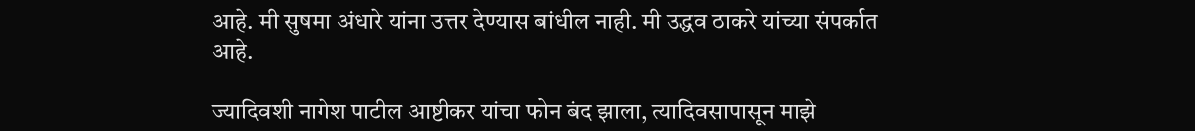आहे. मी सुषमा अंधारे यांना उत्तर देण्यास बांधील नाही. मी उद्धव ठाकरे यांच्या संपर्कात आहे.

ज्यादिवशी नागेश पाटील आष्टीकर यांचा फोन बंद झाला, त्यादिवसापासून माझे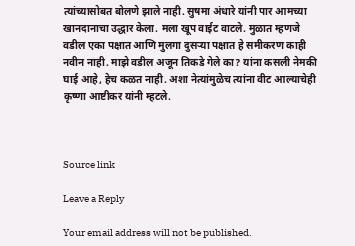त्यांच्यासोबत बोलणे झाले नाही. सुषमा अंधारे यांनी पार आमच्या खानदानाचा उद्धार केला. मला खूप वाईट वाटले. मुळात म्हणजे वडील एका पक्षात आणि मुलगा दुसऱ्या पक्षात हे समीकरण काही नवीन नाही. माझे वडील अजून तिकडे गेले का? यांना कसली नेमकी घाई आहे, हेच कळत नाही. अशा नेत्यांमुळेच त्यांना वीट आल्याचेही कृष्णा आष्टीकर यांनी म्हटले.



Source link

Leave a Reply

Your email address will not be published.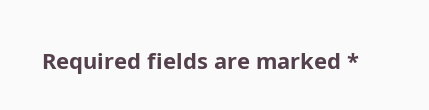Required fields are marked *